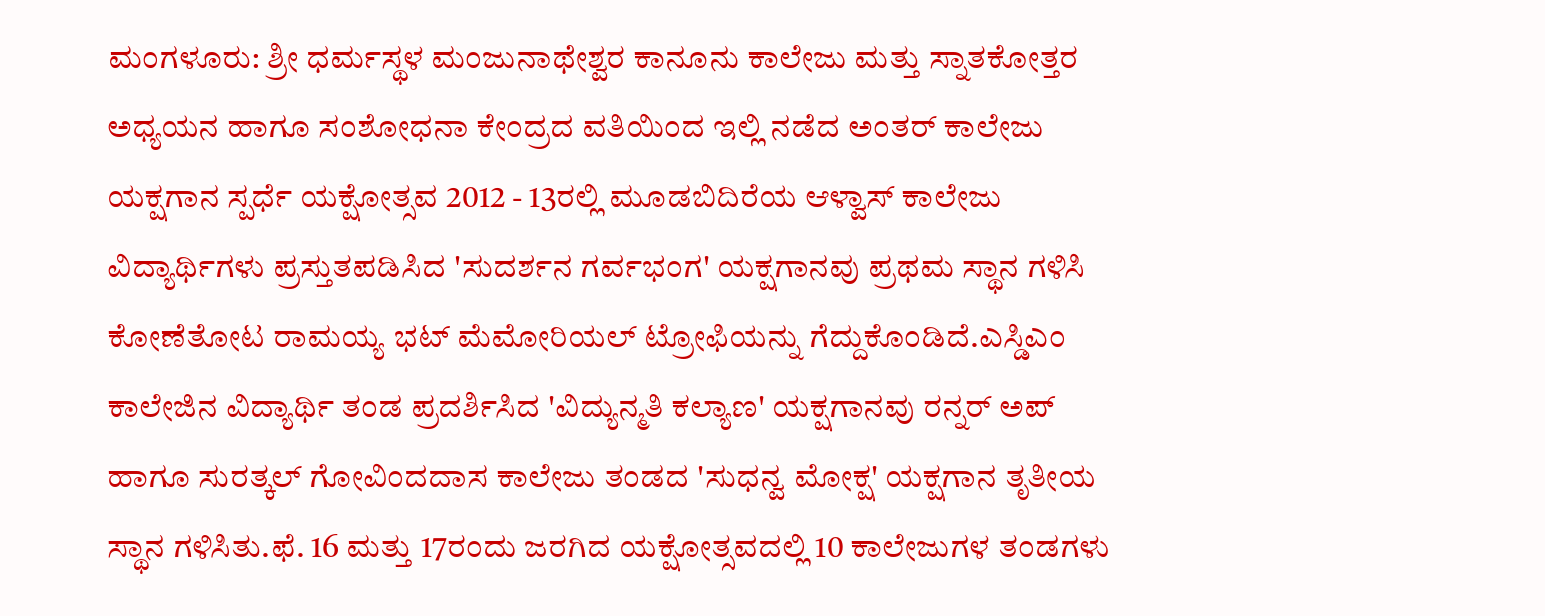ಮಂಗಳೂರು: ಶ್ರೀ ಧರ್ಮಸ್ಥಳ ಮಂಜುನಾಥೇಶ್ವರ ಕಾನೂನು ಕಾಲೇಜು ಮತ್ತು ಸ್ನಾತಕೋತ್ತರ ಅಧ್ಯಯನ ಹಾಗೂ ಸಂಶೋಧನಾ ಕೇಂದ್ರದ ವತಿಯಿಂದ ಇಲ್ಲಿ ನಡೆದ ಅಂತರ್ ಕಾಲೇಜು ಯಕ್ಷಗಾನ ಸ್ಪರ್ಧೆ ಯಕ್ಷೋತ್ಸವ 2012 - 13ರಲ್ಲಿ ಮೂಡಬಿದಿರೆಯ ಆಳ್ವಾಸ್ ಕಾಲೇಜು ವಿದ್ಯಾರ್ಥಿಗಳು ಪ್ರಸ್ತುತಪಡಿಸಿದ 'ಸುದರ್ಶನ ಗರ್ವಭಂಗ' ಯಕ್ಷಗಾನವು ಪ್ರಥಮ ಸ್ಥಾನ ಗಳಿಸಿ ಕೋಣೆತೋಟ ರಾಮಯ್ಯ ಭಟ್ ಮೆಮೋರಿಯಲ್ ಟ್ರೋಫಿಯನ್ನು ಗೆದ್ದುಕೊಂಡಿದೆ.ಎಸ್ಡಿಎಂ ಕಾಲೇಜಿನ ವಿದ್ಯಾರ್ಥಿ ತಂಡ ಪ್ರದರ್ಶಿಸಿದ 'ವಿದ್ಯುನ್ಮತಿ ಕಲ್ಯಾಣ' ಯಕ್ಷಗಾನವು ರನ್ನರ್ ಅಪ್ ಹಾಗೂ ಸುರತ್ಕಲ್ ಗೋವಿಂದದಾಸ ಕಾಲೇಜು ತಂಡದ 'ಸುಧನ್ವ ಮೋಕ್ಷ' ಯಕ್ಷಗಾನ ತೃತೀಯ ಸ್ಥಾನ ಗಳಿಸಿತು.ಫೆ. 16 ಮತ್ತು 17ರಂದು ಜರಗಿದ ಯಕ್ಷೋತ್ಸವದಲ್ಲಿ 10 ಕಾಲೇಜುಗಳ ತಂಡಗಳು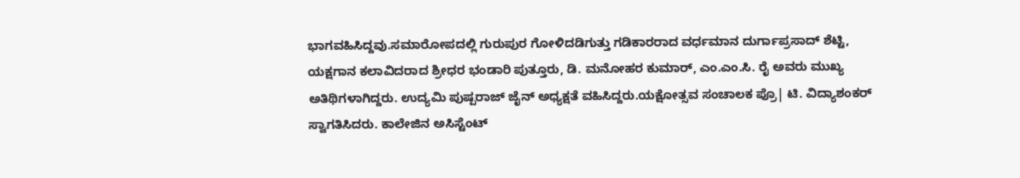ಭಾಗವಹಿಸಿದ್ದವು.ಸಮಾರೋಪದಲ್ಲಿ ಗುರುಪುರ ಗೋಳಿದಡಿಗುತ್ತು ಗಡಿಕಾರರಾದ ವರ್ಧಮಾನ ದುರ್ಗಾಪ್ರಸಾದ್ ಶೆಟ್ಟಿ, ಯಕ್ಷಗಾನ ಕಲಾವಿದರಾದ ಶ್ರೀಧರ ಭಂಡಾರಿ ಪುತ್ತೂರು, ಡಿ. ಮನೋಹರ ಕುಮಾರ್, ಎಂ.ಎಂ.ಸಿ. ರೈ ಅವರು ಮುಖ್ಯ ಅತಿಥಿಗಳಾಗಿದ್ದರು. ಉದ್ಯಮಿ ಪುಷ್ಪರಾಜ್ ಜೈನ್ ಅಧ್ಯಕ್ಷತೆ ವಹಿಸಿದ್ದರು.ಯಕ್ಷೋತ್ಸವ ಸಂಚಾಲಕ ಪ್ರೊ| ಟಿ. ವಿದ್ಯಾಶಂಕರ್ ಸ್ವಾಗತಿಸಿದರು. ಕಾಲೇಜಿನ ಅಸಿಸ್ಟೆಂಟ್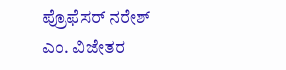ಪ್ರೊಫೆಸರ್ ನರೇಶ್ ಎಂ. ವಿಜೇತರ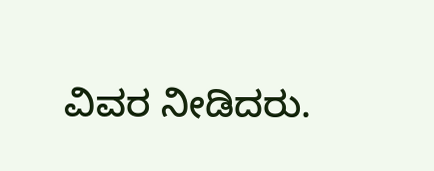ವಿವರ ನೀಡಿದರು.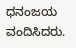ಧನಂಜಯ ವಂದಿಸಿದರು.